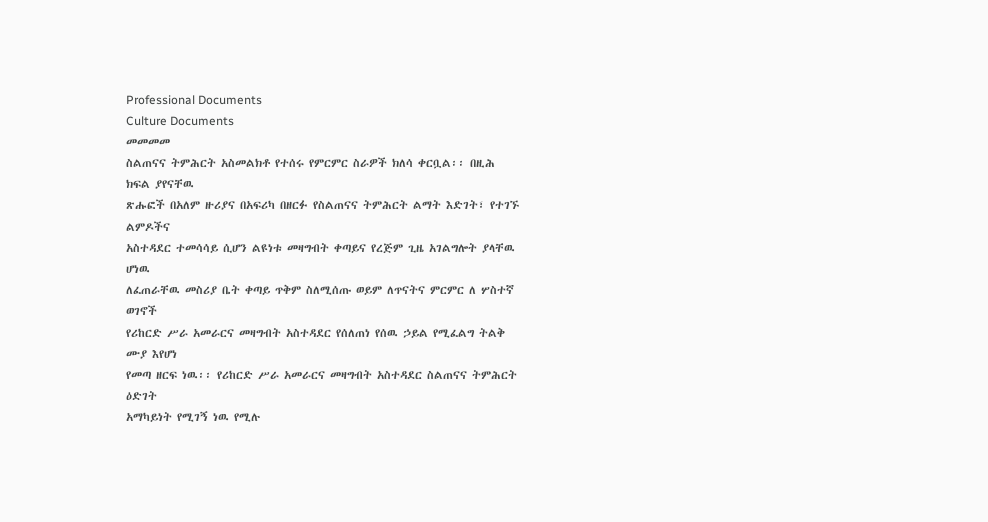Professional Documents
Culture Documents
መመመመ
ስልጠናና ትምሕርት አስመልክቶ የተሰሩ የምርምር ስራዎች ክለሳ ቀርቧል፡፡ በዚሕ ክፍል ያየናቸዉ
ጽሑፎች በአለም ዙሪያና በአፍሪካ በዘርፉ የስልጠናና ትምሕርት ልማት እድገት፣ የተገኙ ልምዶችና
አስተዳደር ተመሳሳይ ሲሆን ልዩነቱ መዛግብት ቀጣይና የረጅም ጊዜ አገልግሎት ያላቸዉ ሆነዉ
ለፈጠራቸዉ መስሪያ ቤት ቀጣይ ጥቅም ስለሚሰጡ ወይም ለጥናትና ምርምር ለ ሦስተኛ ወገኖች
የሪከርድ ሥራ አመራርና መዛግብት አስተዳደር የሰለጠነ የሰዉ ኃይል የሚፈልግ ትልቅ ሙያ እየሆነ
የመጣ ዘርፍ ነዉ፡፡ የሪከርድ ሥራ አመራርና መዛግብት አስተዳደር ስልጠናና ትምሕርት ዕድገት
አማካይነት የሚገኝ ነዉ የሚሉ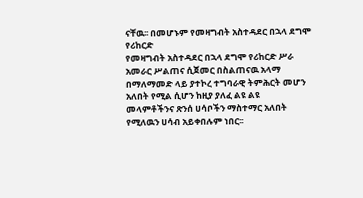ናቸዉ፡፡ በመሆኑም የመዛግብት አስተዳደር በኋላ ደግሞ የሪከርድ
የመዛግብት አስተዳደር በኋላ ደግሞ የሪከርድ ሥራ አመራር ሥልጠና ሲጀመር በስልጠናዉ አላማ
በማለማመድ ላይ ያተኮረ ተግባራዊ ትምሕርት መሆን አለበት የሚል ሲሆን ከዚያ ያለፈ ልዩ ልዩ
መላምቶችንና ጽንሰ ሀሳቦችን ማስተማር አለበት የሚለዉን ሀሳብ አይቀበሉም ነበር፡፡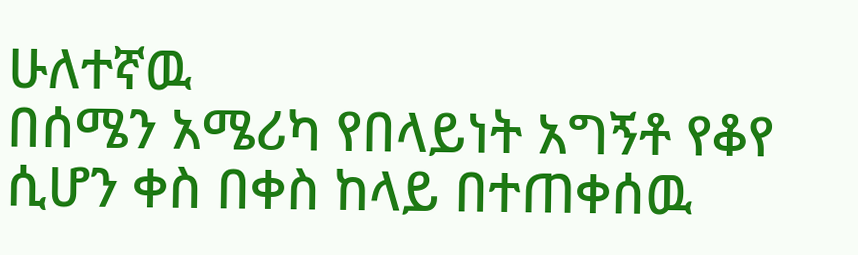ሁለተኛዉ
በሰሜን አሜሪካ የበላይነት አግኝቶ የቆየ ሲሆን ቀስ በቀስ ከላይ በተጠቀሰዉ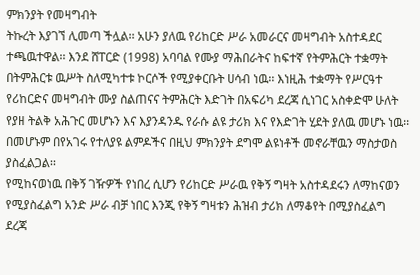ምክንያት የመዛግብት
ትኩረት እያገኘ ሊመጣ ችሏል፡፡ አሁን ያለዉ የሪከርድ ሥራ አመራርና መዛግብት አስተዳደር
ተጫዉተዋል፡፡ እንደ ሸፐርድ (1998) አባባል የሙያ ማሕበራትና ከፍተኛ የትምሕርት ተቋማት
በትምሕርቱ ዉሥት ስለሚካተቱ ኮርሶች የሚያቀርቡት ሀሳብ ነዉ፡፡ እነዚሕ ተቋማት የሥርዓተ
የሪከርድና መዛግብት ሙያ ስልጠናና ትምሕርት እድገት በአፍሪካ ደረጃ ሲነገር አስቀድሞ ሁለት
የያዘ ትልቅ አሕጉር መሆኑን እና እያንዳንዱ የራሱ ልዩ ታሪክ እና የእድገት ሂደት ያለዉ መሆኑ ነዉ፡፡
በመሆኑም በየአገሩ የተለያዩ ልምዶችና በዚህ ምክንያት ደግሞ ልዩነቶች መኖራቸዉን ማስታወስ
ያስፈልጋል፡፡
የሚከናወነዉ በቅኝ ገዥዎች የነበረ ሲሆን የሪከርድ ሥራዉ የቅኝ ግዛት አስተዳደሩን ለማከናወን
የሚያስፈልግ አንድ ሥራ ብቻ ነበር እንጂ የቅኝ ግዛቱን ሕዝብ ታሪክ ለማቆየት በሚያስፈልግ ደረጃ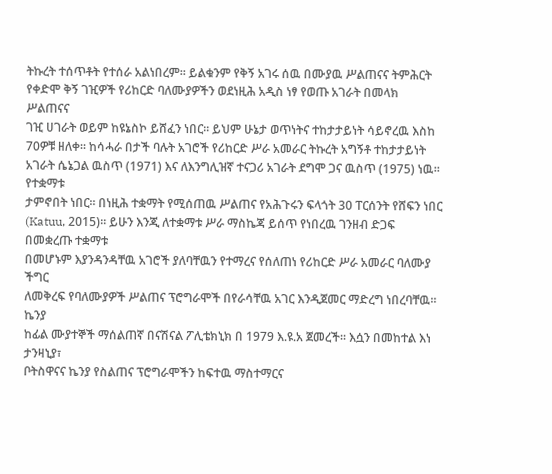ትኩረት ተሰጥቶት የተሰራ አልነበረም፡፡ ይልቁንም የቅኝ አገሩ ሰዉ በሙያዉ ሥልጠናና ትምሕርት
የቀድሞ ቅኝ ገዢዎች የሪከርድ ባለሙያዎችን ወደነዚሕ አዲስ ነፃ የወጡ አገራት በመላክ ሥልጠናና
ገዢ ሀገራት ወይም ከዩኔስኮ ይሸፈን ነበር፡፡ ይህም ሁኔታ ወጥነትና ተከታታይነት ሳይኖረዉ እስከ
70ዎቹ ዘለቀ፡፡ ከሳሓራ በታች ባሉት አገሮች የሪከርድ ሥራ አመራር ትኩረት አግኝቶ ተከታታይነት
አገራት ሴኔጋል ዉስጥ (1971) እና ለእንግሊዝኛ ተናጋሪ አገራት ደግሞ ጋና ዉስጥ (1975) ነዉ፡፡ የተቋማቱ
ታምኖበት ነበር፡፡ በነዚሕ ተቋማት የሚሰጠዉ ሥልጠና የአሕጉሩን ፍላጎት 30 ፐርሰንት የሸፍን ነበር
(Katuu, 2015)፡፡ ይሁን እንጂ ለተቋማቱ ሥራ ማስኬጃ ይሰጥ የነበረዉ ገንዘብ ድጋፍ በመቋረጡ ተቋማቱ
በመሆኑም እያንዳንዳቸዉ አገሮች ያለባቸዉን የተማረና የሰለጠነ የሪከርድ ሥራ አመራር ባለሙያ ችግር
ለመቅረፍ የባለሙያዎች ሥልጠና ፕሮግራሞች በየራሳቸዉ አገር እንዲጀመር ማድረግ ነበረባቸዉ፡፡ ኬንያ
ከፊል ሙያተኞች ማሰልጠኛ በናሽናል ፖሊቴክኒክ በ 1979 እ.ዩ.አ ጀመረች፡፡ እሷን በመከተል እነ ታንዛኒያ፣
ቦትስዋናና ኬንያ የስልጠና ፕሮግራሞችን ከፍተዉ ማስተማርና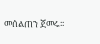መሰልጠን ጀመሩ፡፡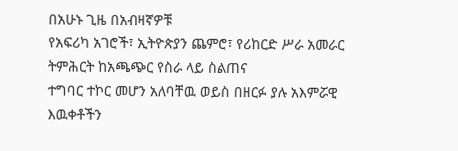በአሁኑ ጊዜ በአብዛኛዎቹ
የአፍሪካ አገሮች፣ ኢትዮጵያን ጨምሮ፣ የሪከርድ ሥራ አመራር ትምሕርት ከአጫጭር የስራ ላይ ስልጠና
ተግባር ተኮር መሆን አለባቸዉ ወይስ በዘርፉ ያሉ አእምሯዊ እዉቀቶችን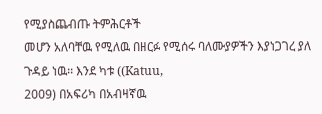የሚያስጨብጡ ትምሕርቶች
መሆን አለባቸዉ የሚለዉ በዘርፉ የሚሰሩ ባለሙያዎችን እያነጋገረ ያለ ጉዳይ ነዉ፡፡ እንደ ካቱ ((Katuu,
2009) በአፍሪካ በአብዛኛዉ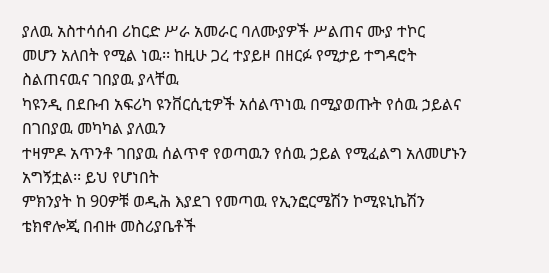ያለዉ አስተሳሰብ ሪከርድ ሥራ አመራር ባለሙያዎች ሥልጠና ሙያ ተኮር
መሆን አለበት የሚል ነዉ፡፡ ከዚሁ ጋረ ተያይዞ በዘርፉ የሚታይ ተግዳሮት ስልጠናዉና ገበያዉ ያላቸዉ
ካዩንዲ በደቡብ አፍሪካ ዩንቨርሲቲዎች አሰልጥነዉ በሚያወጡት የሰዉ ኃይልና በገበያዉ መካካል ያለዉን
ተዛምዶ አጥንቶ ገበያዉ ሰልጥኖ የወጣዉን የሰዉ ኃይል የሚፈልግ አለመሆኑን አግኝቷል፡፡ ይህ የሆነበት
ምክንያት ከ 90ዎቹ ወዲሕ እያደገ የመጣዉ የኢንፎርሜሽን ኮሚዩኒኬሽን ቴክኖሎጂ በብዙ መስሪያቤቶች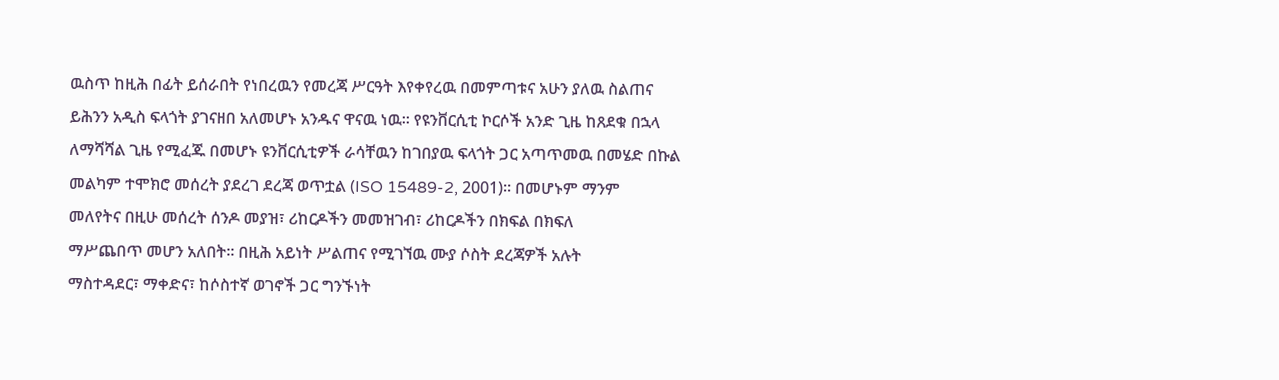ዉስጥ ከዚሕ በፊት ይሰራበት የነበረዉን የመረጃ ሥርዓት እየቀየረዉ በመምጣቱና አሁን ያለዉ ስልጠና
ይሕንን አዲስ ፍላጎት ያገናዘበ አለመሆኑ አንዱና ዋናዉ ነዉ፡፡ የዩንቨርሲቲ ኮርሶች አንድ ጊዜ ከጸደቁ በኋላ
ለማሻሻል ጊዜ የሚፈጁ በመሆኑ ዩንቨርሲቲዎች ራሳቸዉን ከገበያዉ ፍላጎት ጋር አጣጥመዉ በመሄድ በኩል
መልካም ተሞክሮ መሰረት ያደረገ ደረጃ ወጥቷል (ISO 15489-2, 2001)፡፡ በመሆኑም ማንም
መለየትና በዚሁ መሰረት ሰንዶ መያዝ፣ ሪከርዶችን መመዝገብ፣ ሪከርዶችን በክፍል በክፍለ
ማሥጨበጥ መሆን አለበት፡፡ በዚሕ አይነት ሥልጠና የሚገኘዉ ሙያ ሶስት ደረጃዎች አሉት
ማስተዳደር፣ ማቀድና፣ ከሶስተኛ ወገኖች ጋር ግንኙነት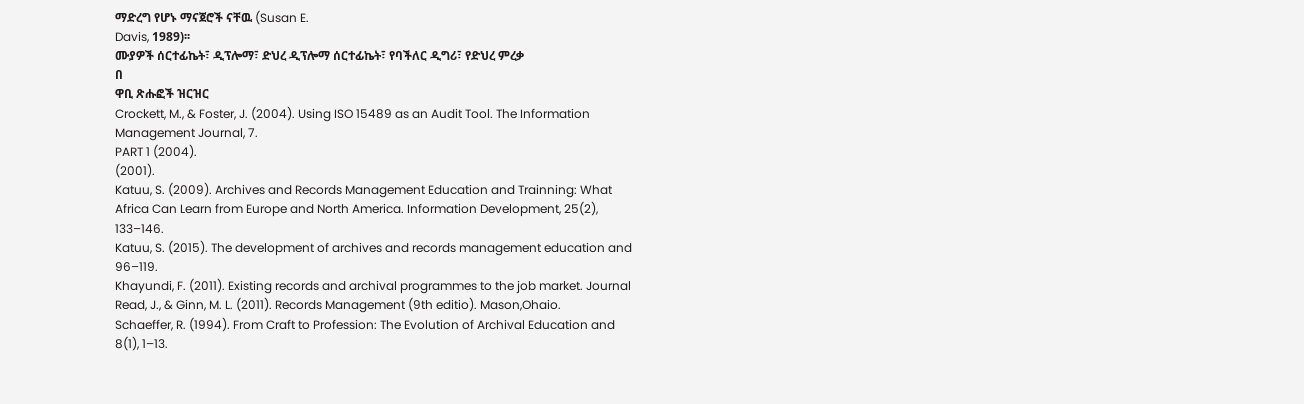ማድረግ የሆኑ ማናጀሮች ናቸዉ (Susan E.
Davis, 1989)፡፡
ሙያዎች ሰርተፊኬት፣ ዲፕሎማ፣ ድህረ ዲፕሎማ ሰርተፊኬት፣ የባችለር ዲግሪ፣ የድህረ ምረቃ
በ
ዋቢ ጽሑፎች ዝርዝር
Crockett, M., & Foster, J. (2004). Using ISO 15489 as an Audit Tool. The Information
Management Journal, 7.
PART 1 (2004).
(2001).
Katuu, S. (2009). Archives and Records Management Education and Trainning: What
Africa Can Learn from Europe and North America. Information Development, 25(2),
133–146.
Katuu, S. (2015). The development of archives and records management education and
96–119.
Khayundi, F. (2011). Existing records and archival programmes to the job market. Journal
Read, J., & Ginn, M. L. (2011). Records Management (9th editio). Mason,Ohaio.
Schaeffer, R. (1994). From Craft to Profession: The Evolution of Archival Education and
8(1), 1–13.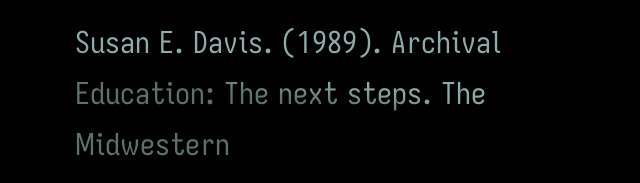Susan E. Davis. (1989). Archival Education: The next steps. The Midwestern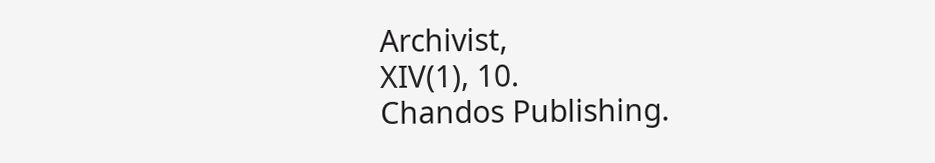Archivist,
XIV(1), 10.
Chandos Publishing.